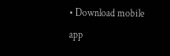• Download mobile app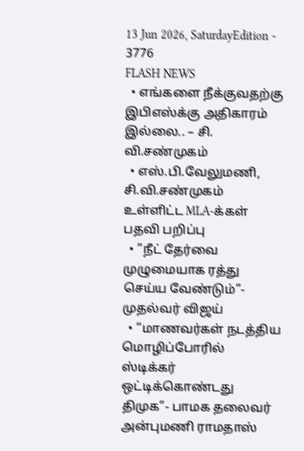13 Jun 2026, SaturdayEdition - 3776
FLASH NEWS
  • எங்களை நீக்குவதற்கு இபிஎஸ்க்கு அதிகாரம் இல்லை.. – சி. வி.சண்முகம்
  • எஸ்.பி.வேலுமணி, சி.வி.சண்முகம் உள்ளிட்ட MLA-க்கள் பதவி பறிப்பு
  • ”நீட் தேர்வை முழுமையாக ரத்து செய்ய வேண்டும்”- முதல்வர் விஜய்
  • “மாணவர்கள் நடத்திய மொழிப்போரில் ஸ்டிக்கர் ஒட்டிக்கொண்டது திமுக”- பாமக தலைவர் அன்புமணி ராமதாஸ்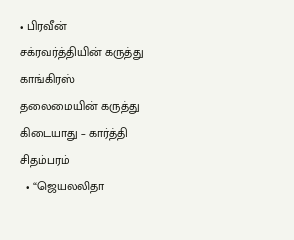• பிரவீன் சக்ரவர்த்தியின் கருத்து காங்கிரஸ் தலைமையின் கருத்து கிடையாது – கார்த்தி சிதம்பரம்
  • “ஜெயலலிதா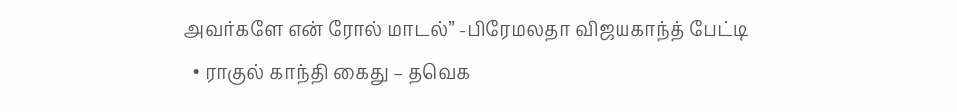அவர்களே என் ரோல் மாடல்” -பிரேமலதா விஜயகாந்த் பேட்டி
  • ராகுல் காந்தி கைது – தவெக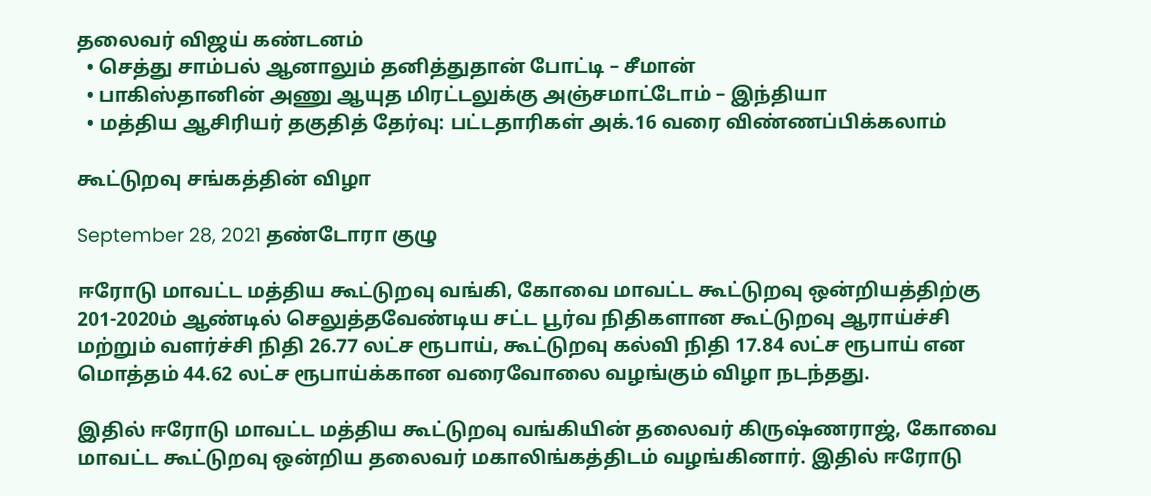தலைவர் விஜய் கண்டனம்
  • செத்து சாம்பல் ஆனாலும் தனித்துதான் போட்டி – சீமான்
  • பாகிஸ்தானின் அணு ஆயுத மிரட்டலுக்கு அஞ்சமாட்டோம் – இந்தியா
  • மத்திய ஆசிரியர் தகுதித் தேர்வு: பட்டதாரிகள் அக்.16 வரை விண்ணப்பிக்கலாம்

கூட்டுறவு சங்கத்தின் விழா

September 28, 2021 தண்டோரா குழு

ஈரோடு மாவட்ட மத்திய கூட்டுறவு வங்கி, கோவை மாவட்ட கூட்டுறவு ஒன்றியத்திற்கு 201-2020ம் ஆண்டில் செலுத்தவேண்டிய சட்ட பூர்வ நிதிகளான கூட்டுறவு ஆராய்ச்சி மற்றும் வளர்ச்சி நிதி 26.77 லட்ச ரூபாய், கூட்டுறவு கல்வி நிதி 17.84 லட்ச ரூபாய் என மொத்தம் 44.62 லட்ச ரூபாய்க்கான வரைவோலை வழங்கும் விழா நடந்தது.

இதில் ஈரோடு மாவட்ட மத்திய கூட்டுறவு வங்கியின் தலைவர் கிருஷ்ணராஜ், கோவை மாவட்ட கூட்டுறவு ஒன்றிய தலைவர் மகாலிங்கத்திடம் வழங்கினார். இதில் ஈரோடு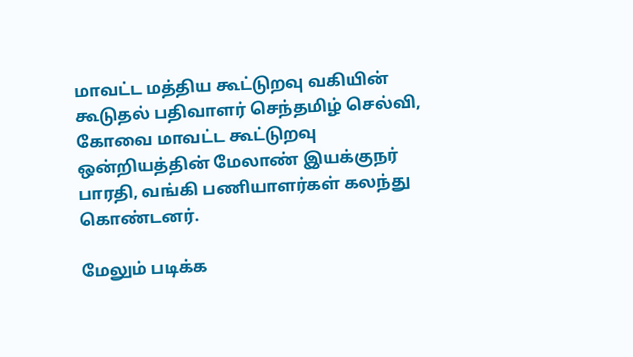மாவட்ட மத்திய கூட்டுறவு வகியின் கூடுதல் பதிவாளர் செந்தமிழ் செல்வி, கோவை மாவட்ட கூட்டுறவு ஒன்றியத்தின் மேலாண் இயக்குநர் பாரதி, வங்கி பணியாளர்கள் கலந்து கொண்டனர்.

மேலும் படிக்க